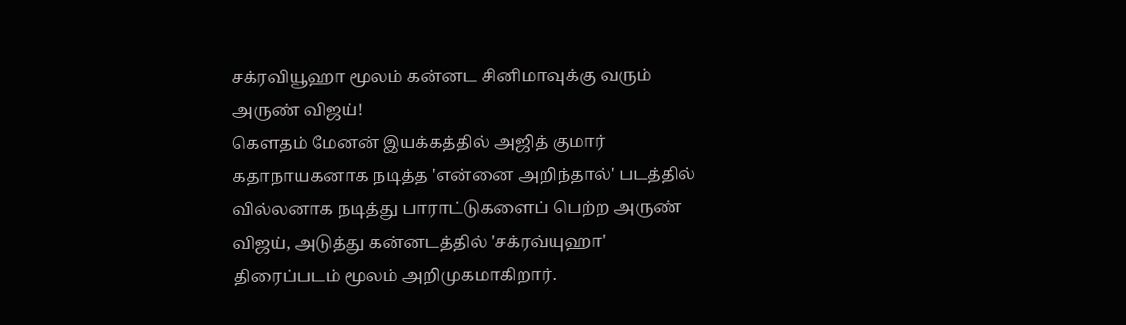சக்ரவியூஹா மூலம் கன்னட சினிமாவுக்கு வரும் அருண் விஜய்!
கௌதம் மேனன் இயக்கத்தில் அஜித் குமார் கதாநாயகனாக நடித்த 'என்னை அறிந்தால்' படத்தில் வில்லனாக நடித்து பாராட்டுகளைப் பெற்ற அருண் விஜய், அடுத்து கன்னடத்தில் 'சக்ரவ்யுஹா' திரைப்படம் மூலம் அறிமுகமாகிறார்.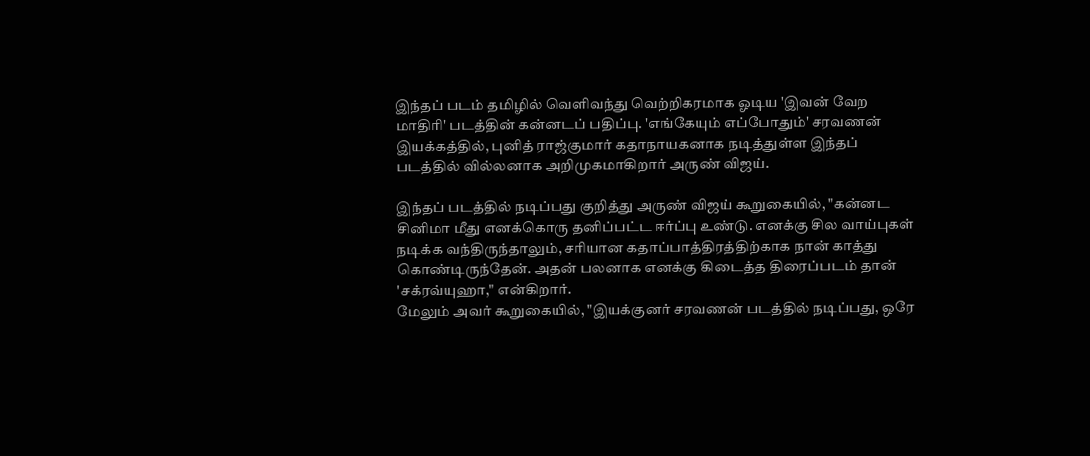இந்தப் படம் தமிழில் வெளிவந்து வெற்றிகரமாக ஓடிய 'இவன் வேற மாதிரி' படத்தின் கன்னடப் பதிப்பு. 'எங்கேயும் எப்போதும்' சரவணன் இயக்கத்தில், புனித் ராஜ்குமார் கதாநாயகனாக நடித்துள்ள இந்தப் படத்தில் வில்லனாக அறிமுகமாகிறார் அருண் விஜய்.

இந்தப் படத்தில் நடிப்பது குறித்து அருண் விஜய் கூறுகையில், "கன்னட சினிமா மீது எனக்கொரு தனிப்பட்ட ஈர்ப்பு உண்டு. எனக்கு சில வாய்புகள் நடிக்க வந்திருந்தாலும், சரியான கதாப்பாத்திரத்திற்காக நான் காத்து கொண்டிருந்தேன். அதன் பலனாக எனக்கு கிடைத்த திரைப்படம் தான் 'சக்ரவ்யுஹா," என்கிறார்.
மேலும் அவர் கூறுகையில், "இயக்குனர் சரவணன் படத்தில் நடிப்பது, ஒரே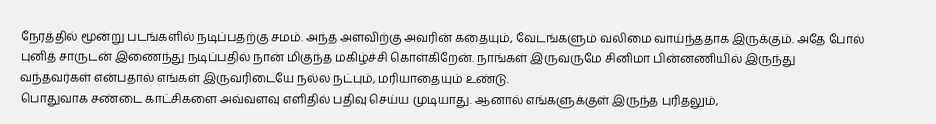நேரத்தில் மூன்று படங்களில் நடிப்பதற்கு சமம். அந்த அளவிற்கு அவரின் கதையும், வேடங்களும் வலிமை வாய்ந்ததாக இருக்கும். அதே போல் புனித் சாருடன் இணைந்து நடிப்பதில் நான் மிகுந்த மகிழ்ச்சி கொள்கிறேன். நாங்கள் இருவருமே சினிமா பின்னணியில் இருந்து வந்தவர்கள் என்பதால் எங்கள் இருவரிடையே நல்ல நட்பும், மரியாதையும் உண்டு.
பொதுவாக சண்டை காட்சிகளை அவ்வளவு எளிதில் பதிவு செய்ய முடியாது. ஆனால் எங்களுக்குள் இருந்த புரிதலும்,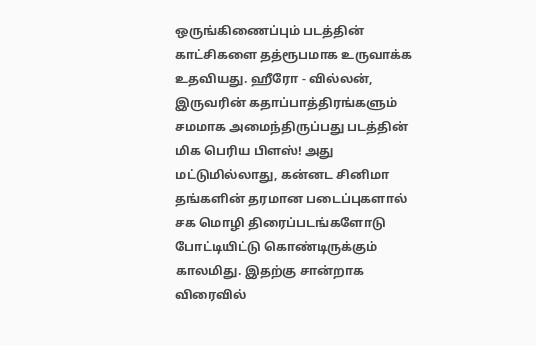ஒருங்கிணைப்பும் படத்தின் காட்சிகளை தத்ரூபமாக உருவாக்க உதவியது. ஹீரோ - வில்லன், இருவரின் கதாப்பாத்திரங்களும் சமமாக அமைந்திருப்பது படத்தின் மிக பெரிய பிளஸ்! அது மட்டுமில்லாது, கன்னட சினிமா தங்களின் தரமான படைப்புகளால் சக மொழி திரைப்படங்களோடு போட்டியிட்டு கொண்டிருக்கும் காலமிது. இதற்கு சான்றாக விரைவில்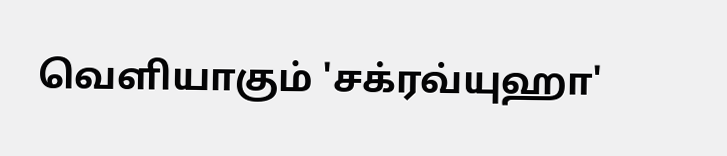வெளியாகும் 'சக்ரவ்யுஹா'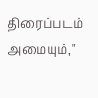திரைப்படம் அமையும்,"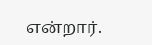என்றார்.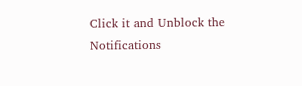Click it and Unblock the Notifications